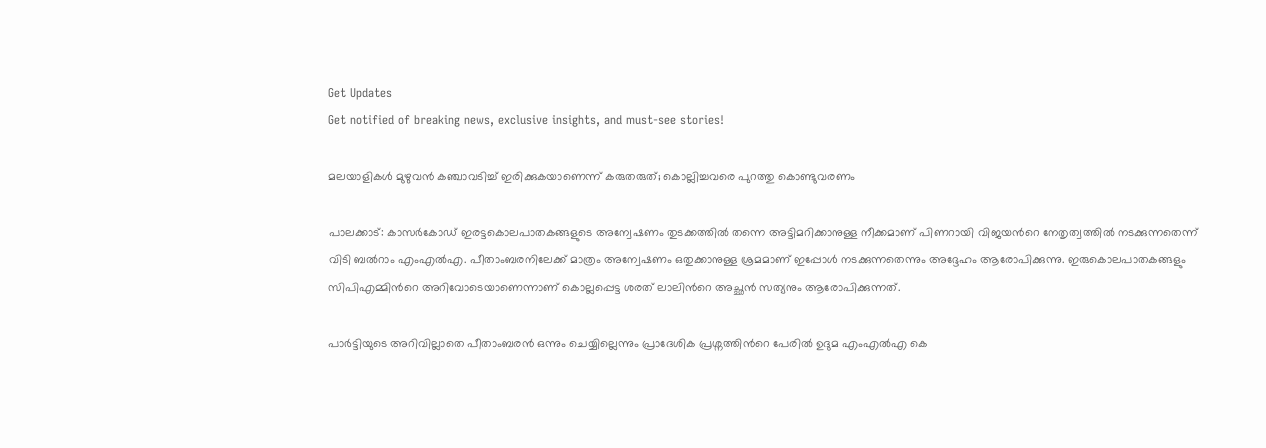Get Updates
Get notified of breaking news, exclusive insights, and must-see stories!

മലയാളികൾ മുഴുവൻ കഞ്ചാവടിച്ച് ഇരിക്കുകയാണെന്ന് കരുതരുത്; കൊല്ലിച്ചവരെ പുറത്തു കൊണ്ടുവരണം

പാലക്കാട്: കാസര്‍കോഡ് ഇരട്ടകൊലപാതകങ്ങളുടെ അന്വേഷണം തുടക്കത്തില്‍ തന്നെ അട്ടിമറിക്കാനുള്ള നീക്കമാണ് പിണറായി വിജയന്‍റെ നേതൃത്വത്തില്‍ നടക്കുന്നതെന്ന് വിടി ബല്‍റാം എംഎല്‍എ. പീതാംബരനിലേക്ക് മാത്രം അന്വേഷണം ഒതുക്കാനുള്ള ശ്രമമാണ് ഇപ്പോള്‍ നടക്കുന്നതെന്നും അദ്ദേഹം ആരോപിക്കുന്നു. ഇരുകൊലപാതകങ്ങളും സിപിഎമ്മിന്‍റെ അറിവോടെയാണെന്നാണ് കൊല്ലപ്പെട്ട ശരത് ലാലിന്‍റെ അച്ഛന്‍ സത്യനും ആരോപിക്കുന്നത്.

പാര്‍ട്ടിയുടെ അറിവില്ലാതെ പീതാംബരന്‍ ഒന്നും ചെയ്യില്ലെന്നും പ്രാദേശിക പ്രശ്നത്തിന്‍റെ പേരില്‍ ഉദുമ എംഎല്‍എ കെ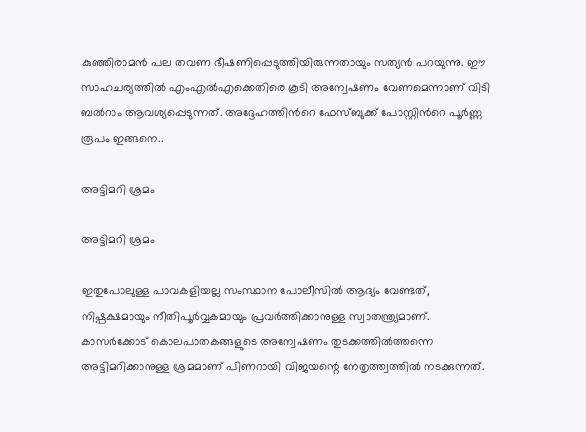കുഞ്ഞിരാമന്‍ പല തവണ ഭീഷണിപ്പെടുത്തിയിരുന്നതായും സത്യന്‍ പറയുന്നു. ഈ സാഹചര്യത്തില്‍ എംഎല്‍എക്കെതിരെ കൂടി അന്വേഷണം വേണമെന്നാണ് വിടി ബല്‍റാം ആവശ്യപ്പെടുന്നത്. അദ്ദേഹത്തിന്‍റെ ഫേസ്ബുക്ക് പോസ്റ്റിന്‍റെ പൂര്‍ണ്ണ രൂപം ഇങ്ങനെ..

അട്ടിമറി ശ്രമം

അട്ടിമറി ശ്രമം

ഇതുപോലുള്ള പാവകളിയല്ല സംസ്ഥാന പോലീസിൽ ആദ്യം വേണ്ടത്, നിഷ്പക്ഷമായും നീതിപൂർവ്വകമായും പ്രവർത്തിക്കാനുള്ള സ്വാതന്ത്ര്യമാണ്. കാസർക്കോട് കൊലപാതകങ്ങളുടെ അന്വേഷണം തുടക്കത്തിൽത്തന്നെ അട്ടിമറിക്കാനുള്ള ശ്രമമാണ് പിണറായി വിജയന്റെ നേതൃത്ത്വത്തിൽ നടക്കുന്നത്.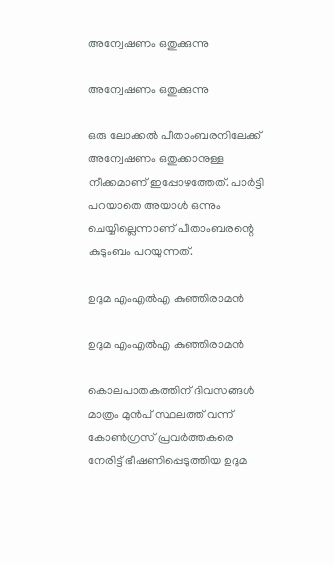അന്വേഷണം ഒതുക്കുന്നു

അന്വേഷണം ഒതുക്കുന്നു

ഒരു ലോക്കൽ പീതാംബരനിലേക്ക് അന്വേഷണം ഒതുക്കാനുള്ള നീക്കമാണ് ഇപ്പോഴത്തേത്. പാർട്ടി പറയാതെ അയാൾ ഒന്നും ചെയ്യില്ലെന്നാണ് പീതാംബരന്റെ കുടുംബം പറയുന്നത്.

ഉദുമ എംഎൽഎ കുഞ്ഞിരാമൻ

ഉദുമ എംഎൽഎ കുഞ്ഞിരാമൻ

കൊലപാതകത്തിന് ദിവസങ്ങൾ മാത്രം മുൻപ് സ്ഥലത്ത് വന്ന് കോൺഗ്രസ് പ്രവർത്തകരെ നേരിട്ട് ഭീഷണിപ്പെടുത്തിയ ഉദുമ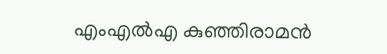എംഎൽഎ കുഞ്ഞിരാമൻ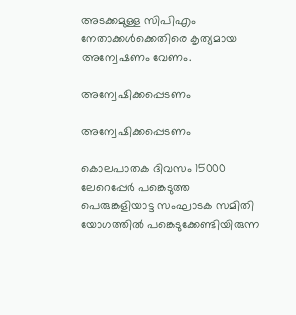അടക്കമുള്ള സിപിഎം നേതാക്കൾക്കെതിരെ കൃത്യമായ അന്വേഷണം വേണം.

അന്വേഷിക്കപ്പെടണം

അന്വേഷിക്കപ്പെടണം

കൊലപാതക ദിവസം 15000 ലേറെപ്പേർ പങ്കെടുത്ത പെരുങ്കളിയാട്ട സംഘാടക സമിതി യോഗത്തിൽ പങ്കെടുക്കേണ്ടിയിരുന്ന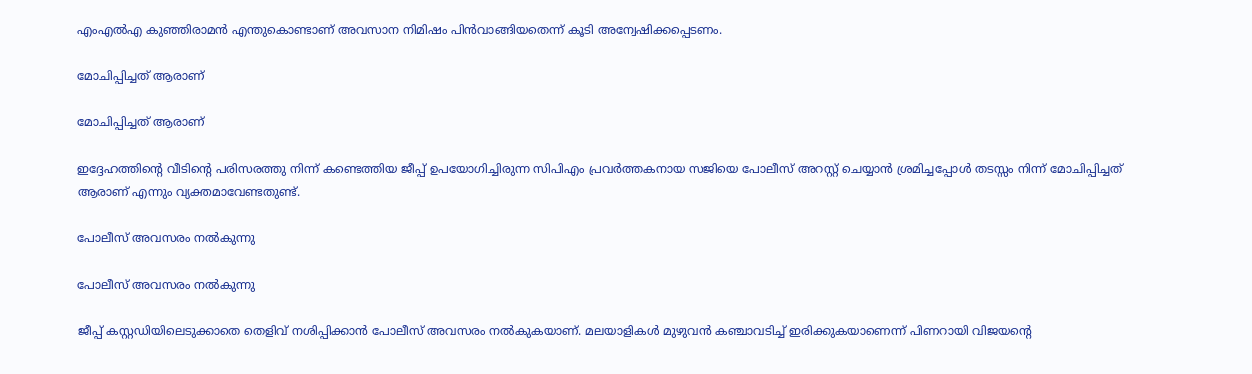എംഎൽഎ കുഞ്ഞിരാമൻ എന്തുകൊണ്ടാണ് അവസാന നിമിഷം പിൻവാങ്ങിയതെന്ന് കൂടി അന്വേഷിക്കപ്പെടണം.

മോചിപ്പിച്ചത് ആരാണ്

മോചിപ്പിച്ചത് ആരാണ്

ഇദ്ദേഹത്തിന്റെ വീടിന്റെ പരിസരത്തു നിന്ന് കണ്ടെത്തിയ ജീപ്പ് ഉപയോഗിച്ചിരുന്ന സിപിഎം പ്രവർത്തകനായ സജിയെ പോലീസ് അറസ്റ്റ് ചെയ്യാൻ ശ്രമിച്ചപ്പോൾ തടസ്സം നിന്ന് മോചിപ്പിച്ചത് ആരാണ് എന്നും വ്യക്തമാവേണ്ടതുണ്ട്.

പോലീസ് അവസരം നൽകുന്നു

പോലീസ് അവസരം നൽകുന്നു

ജീപ്പ് കസ്റ്റഡിയിലെടുക്കാതെ തെളിവ് നശിപ്പിക്കാൻ പോലീസ് അവസരം നൽകുകയാണ്. മലയാളികൾ മുഴുവൻ കഞ്ചാവടിച്ച് ഇരിക്കുകയാണെന്ന് പിണറായി വിജയന്റെ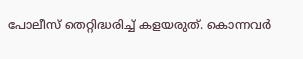പോലീസ് തെറ്റിദ്ധരിച്ച് കളയരുത്. കൊന്നവർ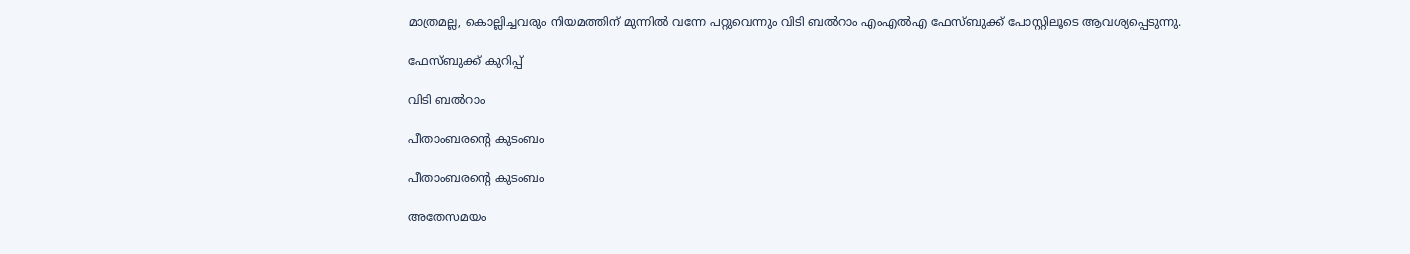മാത്രമല്ല, കൊല്ലിച്ചവരും നിയമത്തിന് മുന്നിൽ വന്നേ പറ്റുവെന്നും വിടി ബല്‍റാം എംഎല്‍എ ഫേസ്ബുക്ക് പോസ്റ്റിലൂടെ ആവശ്യപ്പെടുന്നു.

ഫേസ്ബുക്ക് കുറിപ്പ്

വിടി ബല്‍റാം

പീതാംബരന്‍റെ കുടംബം

പീതാംബരന്‍റെ കുടംബം

അതേസമയം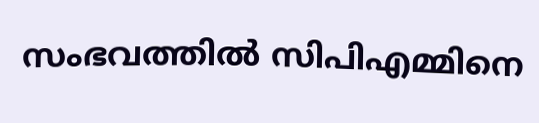സംഭവത്തില്‍ സിപിഎമ്മിനെ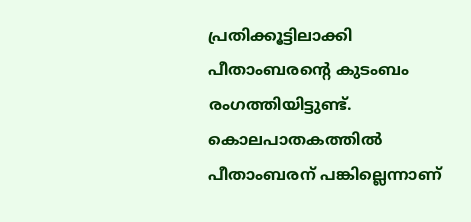പ്രതിക്കൂട്ടിലാക്കി പീതാംബരന്‍റെ കുടംബം രംഗത്തിയിട്ടുണ്ട്. കൊലപാതകത്തില്‍ പീതാംബരന് പങ്കില്ലെന്നാണ്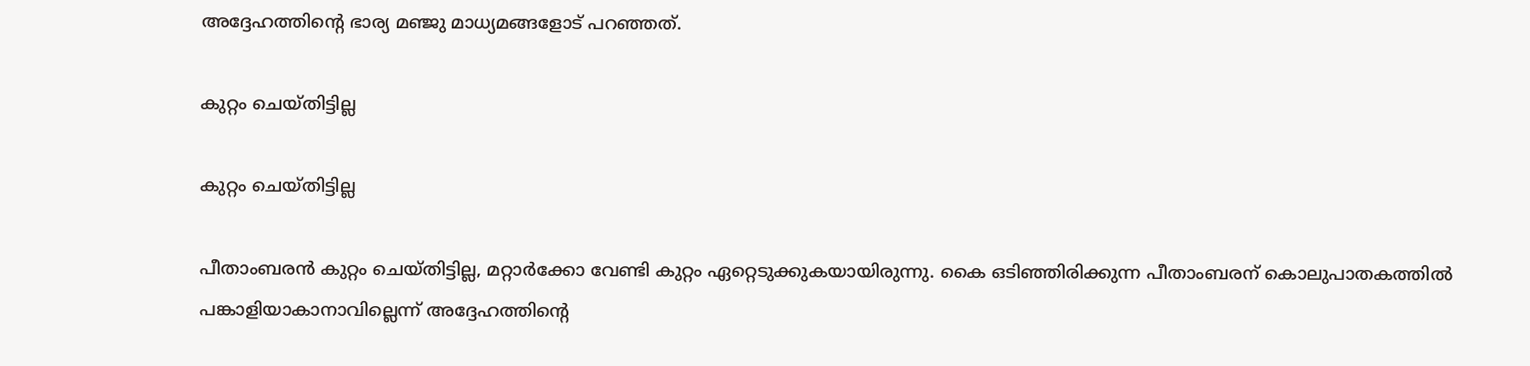അദ്ദേഹത്തിന്‍റെ ഭാര്യ മഞ്ജു മാധ്യമങ്ങളോട് പറഞ്ഞത്.

കുറ്റം ചെയ്തിട്ടില്ല

കുറ്റം ചെയ്തിട്ടില്ല

പീതാംബരന്‍ കുറ്റം ചെയ്തിട്ടില്ല, മറ്റാര്‍ക്കോ വേണ്ടി കുറ്റം ഏറ്റെടുക്കുകയായിരുന്നു. കൈ ഒടിഞ്ഞിരിക്കുന്ന പീതാംബരന് കൊലുപാതകത്തില്‍ പങ്കാളിയാകാനാവില്ലെന്ന് അദ്ദേഹത്തിന്‍റെ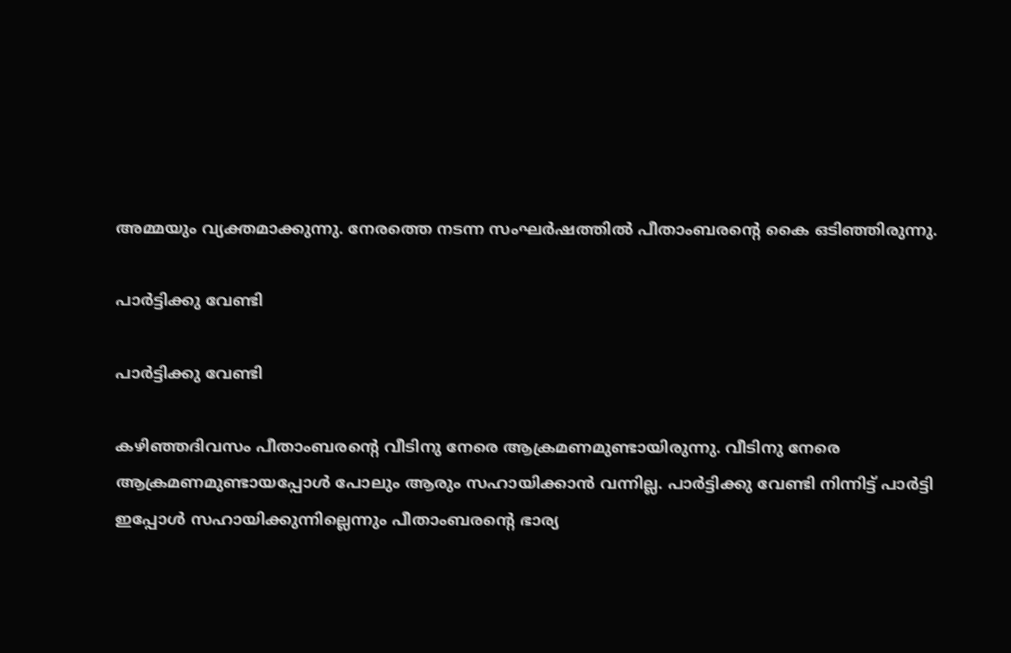അമ്മയും വ്യക്തമാക്കുന്നു. നേരത്തെ നടന്ന സംഘര്‍ഷത്തില്‍ പീതാംബരന്‍റെ കൈ ഒടിഞ്ഞിരുന്നു.

പാര്‍ട്ടിക്കു വേണ്ടി

പാര്‍ട്ടിക്കു വേണ്ടി

കഴിഞ്ഞദിവസം പീതാംബരന്‍റെ വീടിനു നേരെ ആക്രമണമുണ്ടായിരുന്നു. വീടിനു നേരെ ആക്രമണമുണ്ടായപ്പോള്‍ പോലും ആരും സഹായിക്കാന്‍ വന്നില്ല. പാര്‍ട്ടിക്കു വേണ്ടി നിന്നിട്ട് പാര്‍ട്ടി ഇപ്പോള്‍ സഹായിക്കുന്നില്ലെന്നും പീതാംബരന്‍റെ ഭാര്യ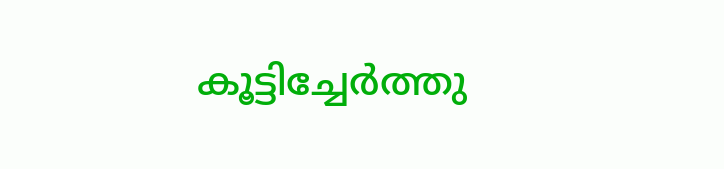കൂട്ടിച്ചേര്‍ത്തു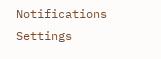Notifications
Settings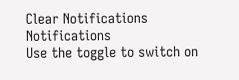Clear Notifications
Notifications
Use the toggle to switch on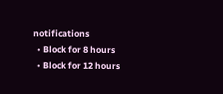notifications
  • Block for 8 hours
  • Block for 12 hours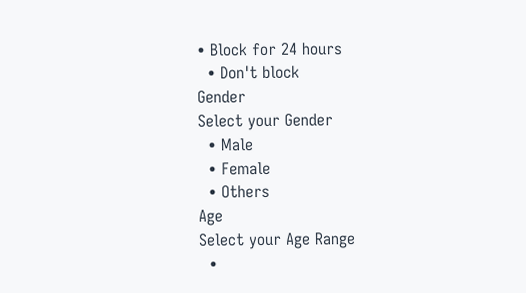• Block for 24 hours
  • Don't block
Gender
Select your Gender
  • Male
  • Female
  • Others
Age
Select your Age Range
  •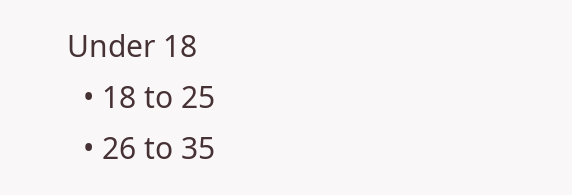Under 18
  • 18 to 25
  • 26 to 35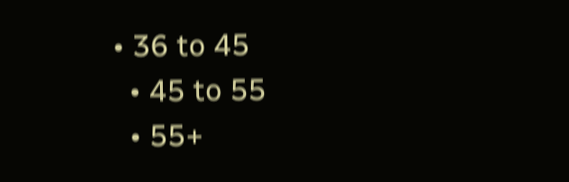• 36 to 45
  • 45 to 55
  • 55+